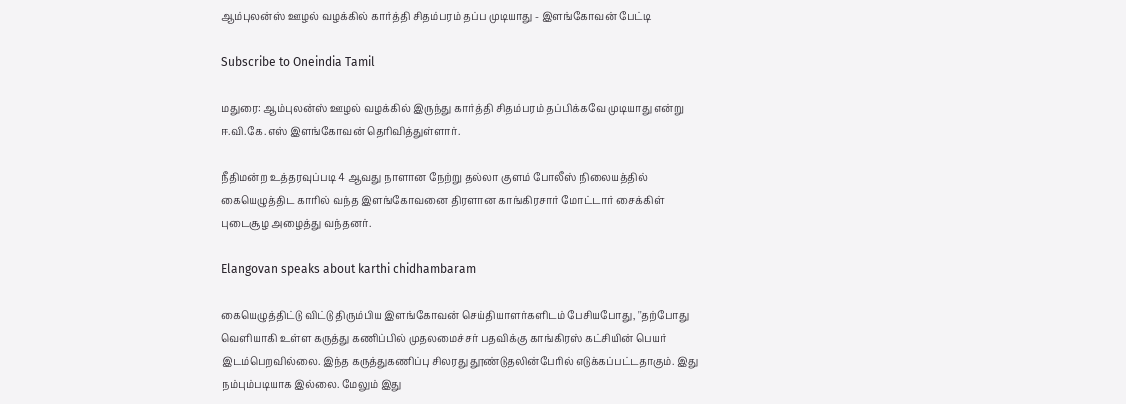ஆம்புலன்ஸ் ஊழல் வழக்கில் கார்த்தி சிதம்பரம் தப்ப முடியாது - இளங்கோவன் பேட்டி

Subscribe to Oneindia Tamil

மதுரை: ஆம்புலன்ஸ் ஊழல் வழக்கில் இருந்து கார்த்தி சிதம்பரம் தப்பிக்கவே முடியாது என்று ஈ.வி.கே.எஸ் இளங்கோவன் தெரிவித்துள்ளார்.

நீதிமன்ற உத்தரவுப்படி 4 ஆவது நாளான நேற்று தல்லா குளம் போலீஸ் நிலையத்தில் கையெழுத்திட காரில் வந்த இளங்கோவனை திரளான காங்கிரசார் மோட்டார் சைக்கிள் புடைசூழ அழைத்து வந்தனர்.

Elangovan speaks about karthi chidhambaram

கையெழுத்திட்டு விட்டு திரும்பிய இளங்கோவன் செய்தியாளர்களிடம் பேசியபோது, ''தற்போது வெளியாகி உள்ள கருத்து கணிப்பில் முதலமைச்சர் பதவிக்கு காங்கிரஸ் கட்சியின் பெயர் இடம்பெறவில்லை. இந்த கருத்துகணிப்பு சிலரது தூண்டுதலின்பேரில் எடுக்கப்பட்டதாகும். இது நம்பும்படியாக இல்லை. மேலும் இது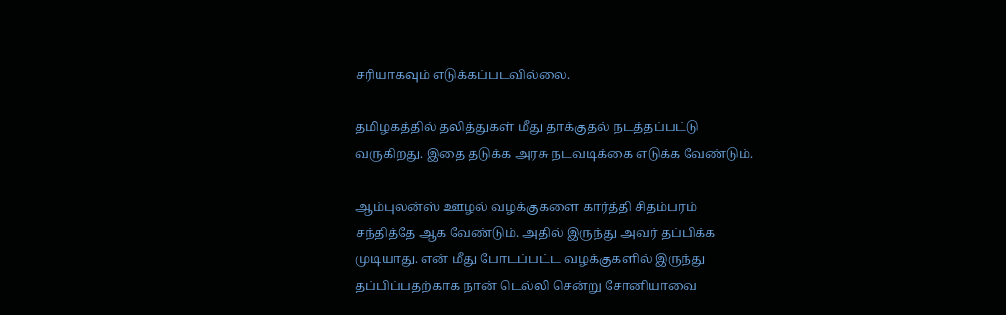சரியாகவும் எடுக்கப்படவில்லை.

தமிழகத்தில் தலித்துகள் மீது தாக்குதல் நடத்தப்பட்டு வருகிறது. இதை தடுக்க அரசு நடவடிக்கை எடுக்க வேண்டும்.

ஆம்புலன்ஸ் ஊழல் வழக்குகளை கார்த்தி சிதம்பரம் சந்தித்தே ஆக வேண்டும். அதில் இருந்து அவர் தப்பிக்க முடியாது. என் மீது போடப்பட்ட வழக்குகளில் இருந்து தப்பிப்பதற்காக நான் டெல்லி சென்று சோனியாவை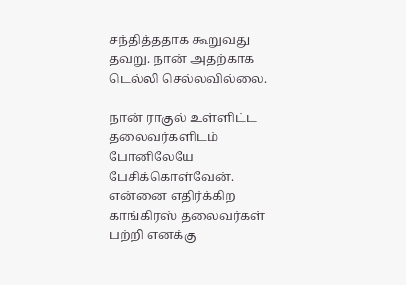சந்தித்ததாக கூறுவது தவறு. நான் அதற்காக டெல்லி செல்லவில்லை.

நான் ராகுல் உள்ளிட்ட தலைவர்களிடம் போனிலேயே பேசிக்கொள்வேன். என்னை எதிர்க்கிற காங்கிரஸ் தலைவர்கள் பற்றி எனக்கு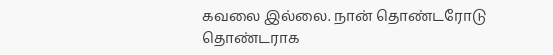கவலை இல்லை. நான் தொண்டரோடு தொண்டராக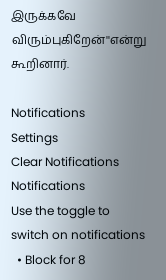இருக்கவே விரும்புகிறேன்''என்று கூறினார்.

Notifications
Settings
Clear Notifications
Notifications
Use the toggle to switch on notifications
  • Block for 8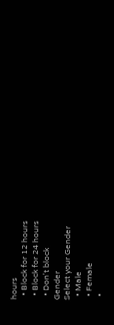hours
  • Block for 12 hours
  • Block for 24 hours
  • Don't block
Gender
Select your Gender
  • Male
  • Female
  •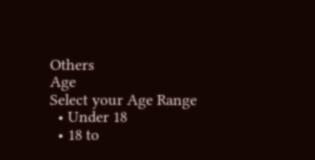Others
Age
Select your Age Range
  • Under 18
  • 18 to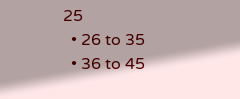25
  • 26 to 35
  • 36 to 45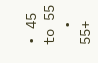• 45 to 55
  • 55+